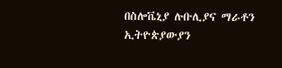በስሎቬኒያ ሉቡሊያና ማራቶን ኢትዮጵያውያን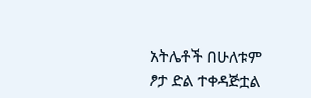አትሌቶች በሁለቱም ፆታ ድል ተቀዳጅቷል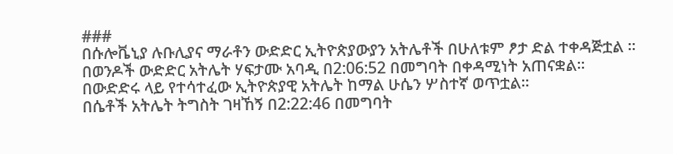###
በሱሎቬኒያ ሉቡሊያና ማራቶን ውድድር ኢትዮጵያውያን አትሌቶች በሁለቱም ፆታ ድል ተቀዳጅቷል ።
በወንዶች ውድድር አትሌት ሃፍታሙ አባዲ በ2:06:52 በመግባት በቀዳሚነት አጠናቋል።
በውድድሩ ላይ የተሳተፈው ኢትዮጵያዊ አትሌት ከማል ሁሴን ሦስተኛ ወጥቷል።
በሴቶች አትሌት ትግስት ገዛኸኝ በ2:22:46 በመግባት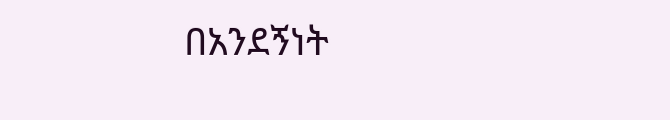በአንደኝነት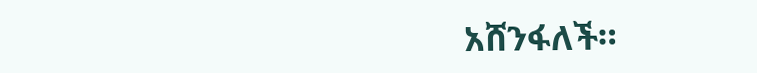አሸንፋለች።